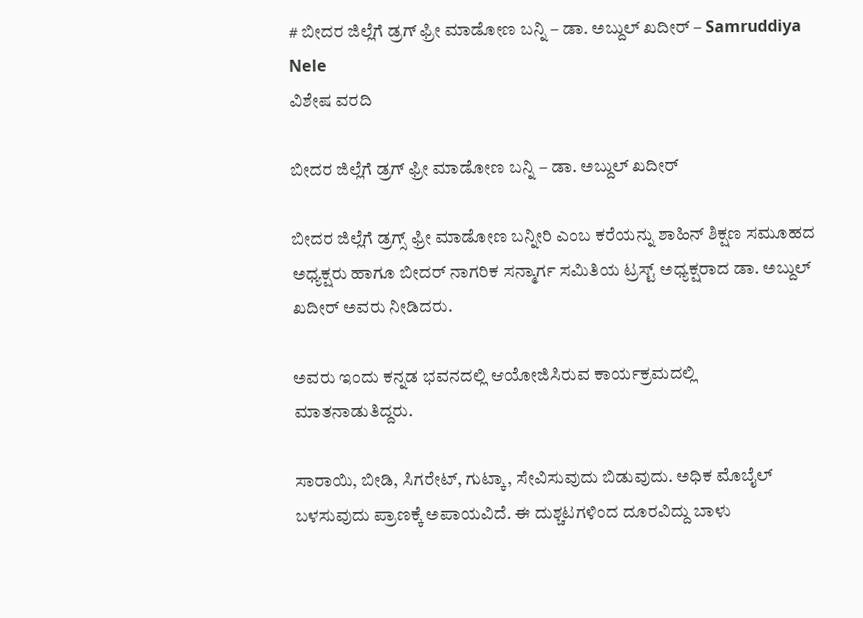# ಬೀದರ ಜಿಲ್ಲೆಗೆ ಡ್ರಗ್ ಫ್ರೀ ಮಾಡೋಣ ಬನ್ನಿ – ಡಾ. ಅಬ್ದುಲ್ ಖದೀರ್ – Samruddiya Nele
ವಿಶೇಷ ವರದಿ

ಬೀದರ ಜಿಲ್ಲೆಗೆ ಡ್ರಗ್ ಫ್ರೀ ಮಾಡೋಣ ಬನ್ನಿ – ಡಾ. ಅಬ್ದುಲ್ ಖದೀರ್

ಬೀದರ ಜಿಲ್ಲೆಗೆ ಡ್ರಗ್ಸ್ ಫ್ರೀ ಮಾಡೋಣ ಬನ್ನೀರಿ ಎಂಬ ಕರೆಯನ್ನು ಶಾಹಿನ್ ಶಿಕ್ಷಣ ಸಮೂಹದ ಅಧ್ಯಕ್ಷರು ಹಾಗೂ ಬೀದರ್ ನಾಗರಿಕ ಸನ್ಮಾರ್ಗ ಸಮಿತಿಯ ಟ್ರಸ್ಟ್ ಅಧ್ಯಕ್ಷರಾದ ಡಾ. ಅಬ್ದುಲ್ ಖದೀರ್ ಅವರು ನೀಡಿದರು.

ಅವರು ಇಂದು ಕನ್ನಡ ಭವನದಲ್ಲಿ ಆಯೋಜಿಸಿರುವ ಕಾರ್ಯಕ್ರಮದಲ್ಲಿ ಮಾತನಾಡುತಿದ್ದರು.

ಸಾರಾಯಿ, ಬೀಡಿ, ಸಿಗರೇಟ್, ಗುಟ್ಕಾ, ಸೇವಿಸುವುದು ಬಿಡುವುದು. ಅಧಿಕ ಮೊಬೈಲ್ ಬಳಸುವುದು ಪ್ರಾಣಕ್ಕೆ ಅಪಾಯವಿದೆ. ಈ ದುಶ್ಚಟಗಳಿಂದ ದೂರವಿದ್ದು ಬಾಳು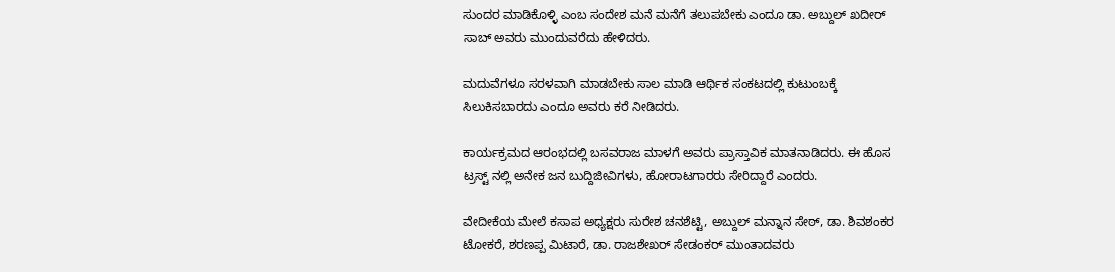ಸುಂದರ ಮಾಡಿಕೊಳ್ಳಿ ಎಂಬ ಸಂದೇಶ ಮನೆ ಮನೆಗೆ ತಲುಪಬೇಕು ಎಂದೂ ಡಾ. ಅಬ್ದುಲ್ ಖದೀರ್ ಸಾಬ್ ಅವರು ಮುಂದುವರೆದು ಹೇಳಿದರು.

ಮದುವೆಗಳೂ ಸರಳವಾಗಿ ಮಾಡಬೇಕು ಸಾಲ ಮಾಡಿ ಆರ್ಥಿಕ ಸಂಕಟದಲ್ಲಿ ಕುಟುಂಬಕ್ಕೆ ಸಿಲುಕಿಸಬಾರದು ಎಂದೂ ಅವರು ಕರೆ ನೀಡಿದರು.

ಕಾರ್ಯಕ್ರಮದ ಆರಂಭದಲ್ಲಿ ಬಸವರಾಜ ಮಾಳಗೆ ಅವರು ಪ್ರಾಸ್ತಾವಿಕ ಮಾತನಾಡಿದರು. ಈ ಹೊಸ ಟ್ರಸ್ಟ್ ನಲ್ಲಿ ಅನೇಕ ಜನ ಬುದ್ದಿಜೀವಿಗಳು, ಹೋರಾಟಗಾರರು ಸೇರಿದ್ದಾರೆ ಎಂದರು.

ವೇದೀಕೆಯ ಮೇಲೆ ಕಸಾಪ ಅಧ್ಯಕ್ಷರು ಸುರೇಶ ಚನಶೆಟ್ಟಿ, ಅಬ್ದುಲ್ ಮನ್ನಾನ ಸೇಠ್, ಡಾ. ಶಿವಶಂಕರ ಟೋಕರೆ, ಶರಣಪ್ಪ ಮಿಟಾರೆ, ಡಾ. ರಾಜಶೇಖರ್ ಸೇಡಂಕರ್ ಮುಂತಾದವರು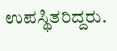ಉಪಸ್ಥಿತರಿದ್ದರು.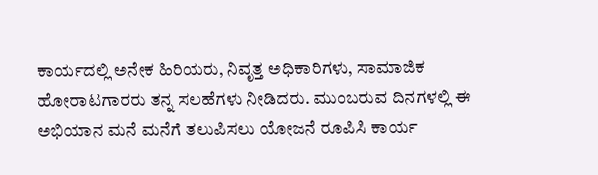ಕಾರ್ಯದಲ್ಲಿ ಅನೇಕ ಹಿರಿಯರು, ನಿವೃತ್ತ ಅಧಿಕಾರಿಗಳು, ಸಾಮಾಜಿಕ ಹೋರಾಟಗಾರರು ತನ್ನ ಸಲಹೆಗಳು ನೀಡಿದರು. ಮುಂಬರುವ ದಿನಗಳಲ್ಲಿ ಈ ಅಭಿಯಾನ ಮನೆ ಮನೆಗೆ ತಲುಪಿಸಲು ಯೋಜನೆ ರೂಪಿಸಿ ಕಾರ್ಯ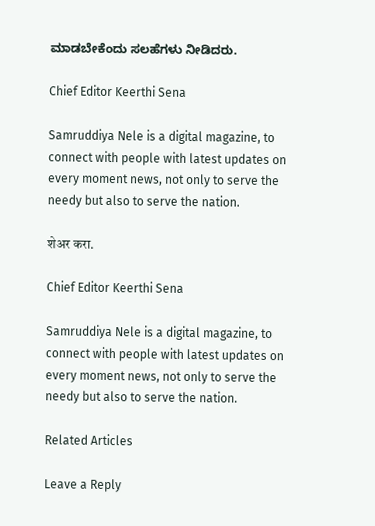ಮಾಡಬೇಕೆಂದು ಸಲಹೆಗಳು ನೀಡಿದರು.

Chief Editor Keerthi Sena

Samruddiya Nele is a digital magazine, to connect with people with latest updates on every moment news, not only to serve the needy but also to serve the nation.

शेअर करा.

Chief Editor Keerthi Sena

Samruddiya Nele is a digital magazine, to connect with people with latest updates on every moment news, not only to serve the needy but also to serve the nation.

Related Articles

Leave a Reply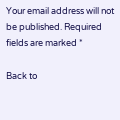Your email address will not be published. Required fields are marked *

Back to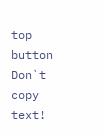top button
Don`t copy text!